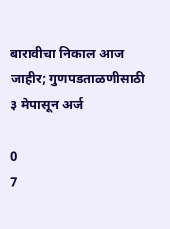बारावीचा निकाल आज जाहीर; गुणपडताळणीसाठी ३ मेपासून अर्ज

0
7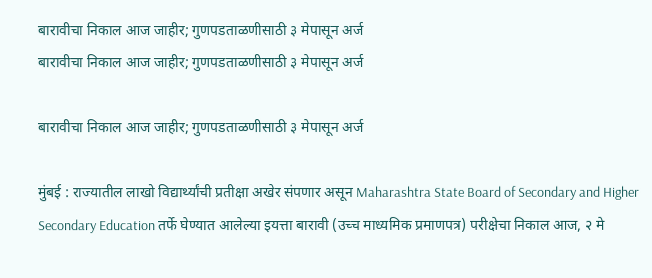बारावीचा निकाल आज जाहीर; गुणपडताळणीसाठी ३ मेपासून अर्ज
बारावीचा निकाल आज जाहीर; गुणपडताळणीसाठी ३ मेपासून अर्ज

बारावीचा निकाल आज जाहीर; गुणपडताळणीसाठी ३ मेपासून अर्ज

मुंबई : राज्यातील लाखो विद्यार्थ्यांची प्रतीक्षा अखेर संपणार असून Maharashtra State Board of Secondary and Higher Secondary Education तर्फे घेण्यात आलेल्या इयत्ता बारावी (उच्च माध्यमिक प्रमाणपत्र) परीक्षेचा निकाल आज, २ मे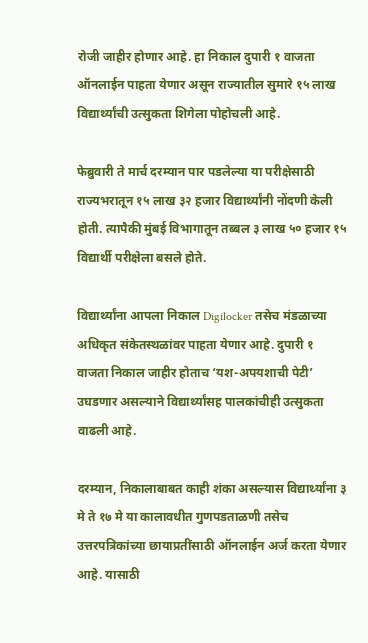रोजी जाहीर होणार आहे. हा निकाल दुपारी १ वाजता ऑनलाईन पाहता येणार असून राज्यातील सुमारे १५ लाख विद्यार्थ्यांची उत्सुकता शिगेला पोहोचली आहे.

फेब्रुवारी ते मार्च दरम्यान पार पडलेल्या या परीक्षेसाठी राज्यभरातून १५ लाख ३२ हजार विद्यार्थ्यांनी नोंदणी केली होती. त्यापैकी मुंबई विभागातून तब्बल ३ लाख ५० हजार १५ विद्यार्थी परीक्षेला बसले होते.

विद्यार्थ्यांना आपला निकाल Digilocker तसेच मंडळाच्या अधिकृत संकेतस्थळांवर पाहता येणार आहे. दुपारी १ वाजता निकाल जाहीर होताच ‘यश-अपयशाची पेटी’ उघडणार असल्याने विद्यार्थ्यांसह पालकांचीही उत्सुकता वाढली आहे.

दरम्यान, निकालाबाबत काही शंका असल्यास विद्यार्थ्यांना ३ मे ते १७ मे या कालावधीत गुणपडताळणी तसेच उत्तरपत्रिकांच्या छायाप्रतींसाठी ऑनलाईन अर्ज करता येणार आहे. यासाठी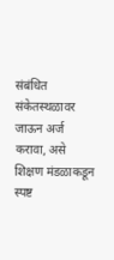संबंधित संकेतस्थळावर जाऊन अर्ज करावा, असे शिक्षण मंडळाकडून स्पष्ट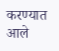करण्यात आले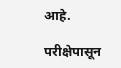आहे.

परीक्षेपासून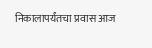निकालापर्यंतचा प्रवास आज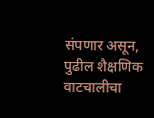संपणार असून, पुढील शैक्षणिक वाटचालीचा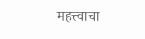महत्त्वाचा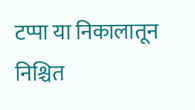टप्पा या निकालातून निश्चित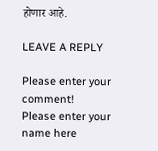होणार आहे.

LEAVE A REPLY

Please enter your comment!
Please enter your name here